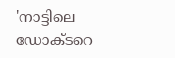'നാട്ടിലെ ഡോക്ടറെ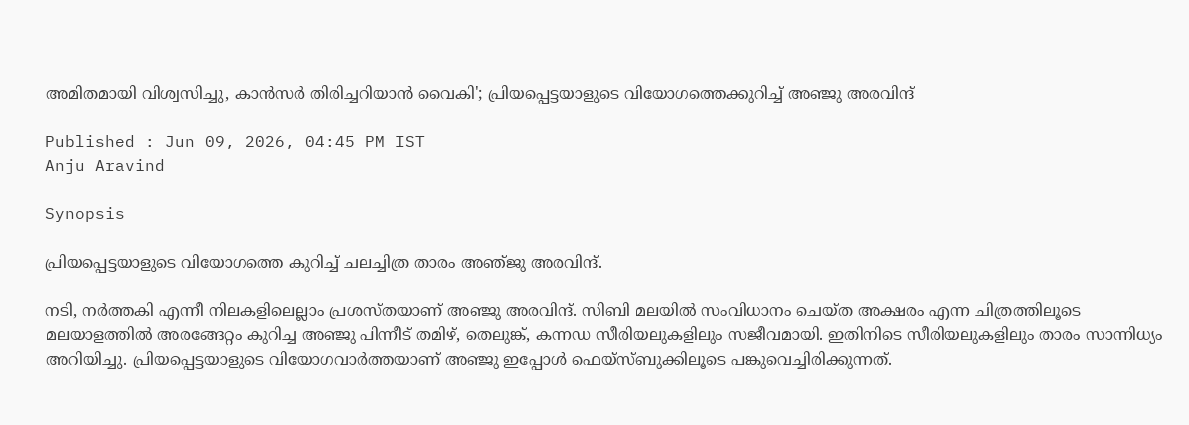അമിതമായി വിശ്വസിച്ചു, കാൻസർ തിരിച്ചറിയാൻ വൈകി'; പ്രിയപ്പെട്ടയാളുടെ വിയോഗത്തെക്കുറിച്ച് അഞ്ജു അരവിന്ദ്

Published : Jun 09, 2026, 04:45 PM IST
Anju Aravind

Synopsis

പ്രിയപ്പെട്ടയാളുടെ വിയോഗത്തെ കുറിച്ച് ചലച്ചിത്ര താരം അഞ്‍ജു അരവിന്ദ്.

നടി, നർത്തകി എന്നീ നിലകളിലെല്ലാം പ്രശസ്തയാണ് അഞ്ജു അരവിന്ദ്. സിബി മലയിൽ സംവിധാനം ചെയ്ത അക്ഷരം എന്ന ചിത്രത്തിലൂടെ മലയാളത്തിൽ അരങ്ങേറ്റം കുറിച്ച അഞ്ജു പിന്നീട് തമിഴ്, തെലുങ്ക്, കന്നഡ സീരിയലുകളിലും സജീവമായി. ഇതിനിടെ സീരിയലുകളിലും താരം സാന്നിധ്യം അറിയിച്ചു. പ്രിയപ്പെട്ടയാളുടെ വിയോഗവാർത്തയാണ് അ‍ഞ്ജു ഇപ്പോൾ ഫെയ്സ്ബുക്കിലൂടെ പങ്കുവെച്ചിരിക്കുന്നത്.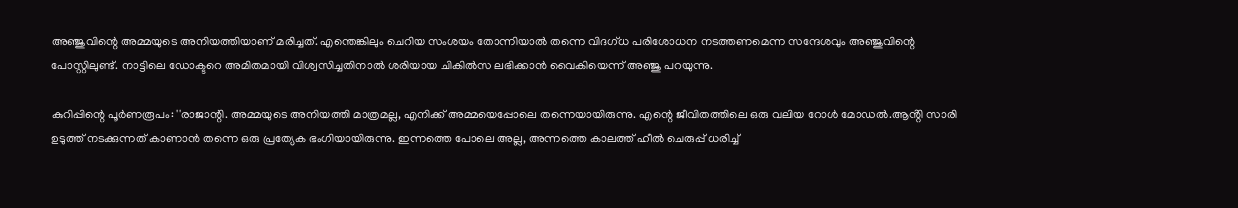അഞ്ജുവിന്റെ അമ്മയുടെ അനിയത്തിയാണ് മരിച്ചത്. എന്തെങ്കിലും ചെറിയ സംശയം തോന്നിയാൽ തന്നെ വിദഗ്ധ പരിശോധന നടത്തണമെന്ന സന്ദേശവും അ‍ഞ്ജുവിന്റെ പോസ്റ്റിലുണ്ട്. നാട്ടിലെ ഡോക്ടറെ അമിതമായി വിശ്വസിച്ചതിനാൽ ശരിയായ ചികിൽസ ലഭിക്കാൻ വൈകിയെന്ന് അഞ്ജു പറയുന്നു.

കുറിപ്പിന്റെ പൂർണരൂപം: ''രാജാന്റി. അമ്മയുടെ അനിയത്തി മാത്രമല്ല, എനിക്ക് അമ്മയെപ്പോലെ തന്നെയായിരുന്നു. എന്റെ ജീവിതത്തിലെ ഒരു വലിയ റോൾ മോഡൽ.ആൻ്റി സാരി ഉടുത്ത് നടക്കുന്നത് കാണാൻ തന്നെ ഒരു പ്രത്യേക ഭംഗിയായിരുന്നു. ഇന്നത്തെ പോലെ അല്ല, അന്നത്തെ കാലത്ത് ഹീൽ ചെരുപ്പ് ധരിച്ച്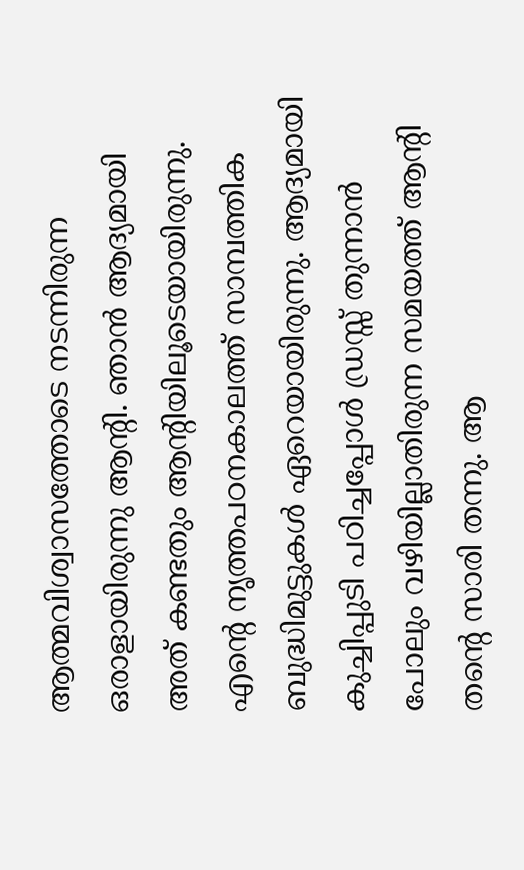ആത്മവിശ്വാസത്തോടെ നടന്നിരുന്ന ഒരാളായിരുന്നു ആൻ്റി. ഞാൻ ആദ്യമായി അത് കണ്ടതും ആൻ്റിയിലൂടെയായിരുന്നു. എന്റെ നൃത്തപഠനകാലത്ത് സാമ്പത്തിക ബുദ്ധിമുട്ടുകൾ ഏറെയായിരുന്നു. ആദ്യമായി കുച്ചിപ്പുടി പഠിച്ചപ്പോൾ ഡ്രസ്സ് തുന്നാൻ പോലും വഴിയില്ലാതിരുന്ന സമയത്ത് ആൻ്റി തന്റെ സാരി തന്നു. ആ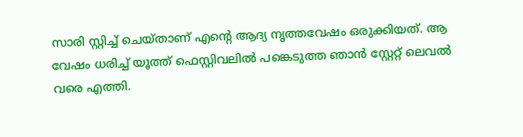സാരി സ്റ്റിച്ച് ചെയ്താണ് എന്റെ ആദ്യ നൃത്തവേഷം ഒരുക്കിയത്. ആ വേഷം ധരിച്ച് യൂത്ത് ഫെസ്റ്റിവലിൽ പങ്കെടുത്ത ഞാൻ സ്റ്റേറ്റ് ലെവൽ വരെ എത്തി.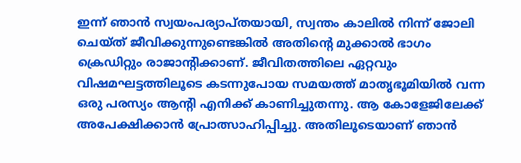ഇന്ന് ഞാൻ സ്വയംപര്യാപ്തയായി, സ്വന്തം കാലിൽ നിന്ന് ജോലി ചെയ്ത് ജീവിക്കുന്നുണ്ടെങ്കിൽ അതിന്റെ മുക്കാൽ ഭാഗം ക്രെഡിറ്റും രാജാൻ്റിക്കാണ്. ജീവിതത്തിലെ ഏറ്റവും വിഷമഘട്ടത്തിലൂടെ കടന്നുപോയ സമയത്ത് മാതൃഭൂമിയിൽ വന്ന ഒരു പരസ്യം ആൻ്റി എനിക്ക് കാണിച്ചുതന്നു. ആ കോളേജിലേക്ക് അപേക്ഷിക്കാൻ പ്രോത്സാഹിപ്പിച്ചു. അതിലൂടെയാണ് ഞാൻ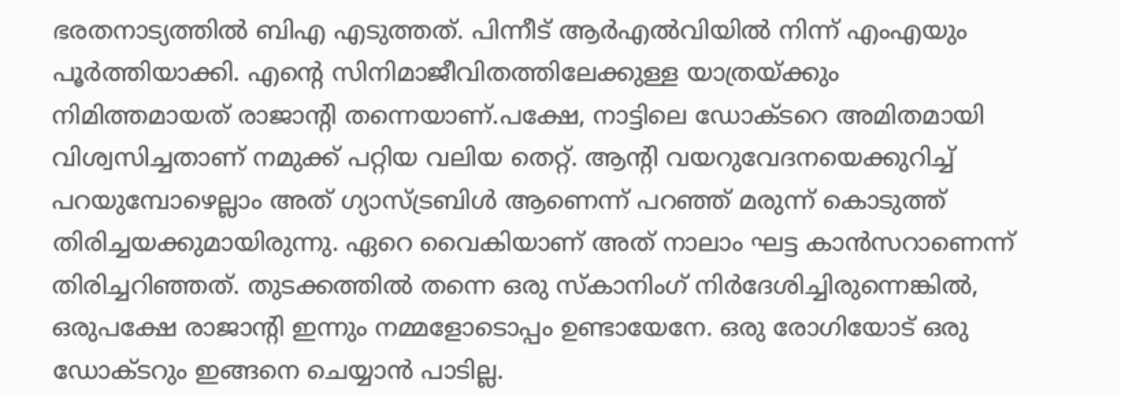ഭരതനാട്യത്തിൽ ബിഎ എടുത്തത്. പിന്നീട് ആർഎൽവിയിൽ നിന്ന് എംഎയും പൂർത്തിയാക്കി. എന്റെ സിനിമാജീവിതത്തിലേക്കുള്ള യാത്രയ്ക്കും നിമിത്തമായത് രാജാൻ്റി തന്നെയാണ്.പക്ഷേ, നാട്ടിലെ ഡോക്ടറെ അമിതമായി വിശ്വസിച്ചതാണ് നമുക്ക് പറ്റിയ വലിയ തെറ്റ്. ആൻ്റി വയറുവേദനയെക്കുറിച്ച് പറയുമ്പോഴെല്ലാം അത് ഗ്യാസ്ട്രബിൾ ആണെന്ന് പറഞ്ഞ് മരുന്ന് കൊടുത്ത് തിരിച്ചയക്കുമായിരുന്നു. ഏറെ വൈകിയാണ് അത് നാലാം ഘട്ട കാൻസറാണെന്ന് തിരിച്ചറിഞ്ഞത്. തുടക്കത്തിൽ തന്നെ ഒരു സ്കാനിംഗ് നിർദേശിച്ചിരുന്നെങ്കിൽ, ഒരുപക്ഷേ രാജാൻ്റി ഇന്നും നമ്മളോടൊപ്പം ഉണ്ടായേനേ. ഒരു രോഗിയോട് ഒരു ഡോക്ടറും ഇങ്ങനെ ചെയ്യാൻ പാടില്ല.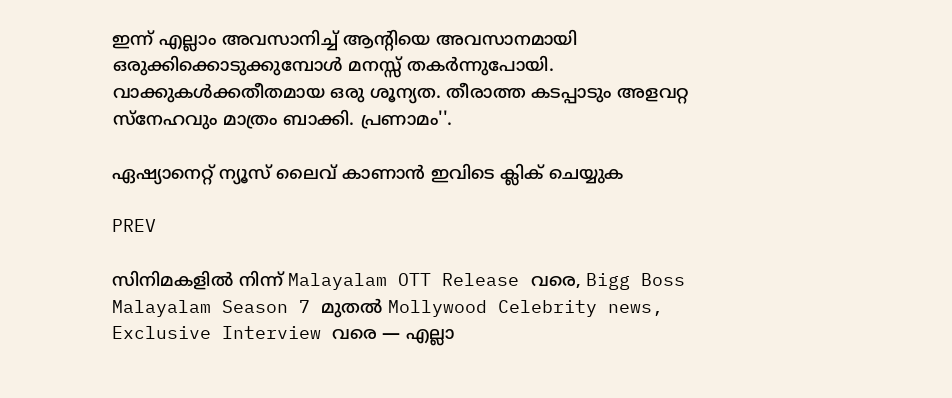ഇന്ന് എല്ലാം അവസാനിച്ച് ആൻ്റിയെ അവസാനമായി ഒരുക്കിക്കൊടുക്കുമ്പോൾ മനസ്സ് തകർന്നുപോയി. വാക്കുകൾക്കതീതമായ ഒരു ശൂന്യത. തീരാത്ത കടപ്പാടും അളവറ്റ സ്നേഹവും മാത്രം ബാക്കി. പ്രണാമം''.

ഏഷ്യാനെറ്റ് ന്യൂസ് ലൈവ് കാണാന്‍ ഇവിടെ ക്ലിക് ചെയ്യുക

PREV

സിനിമകളിൽ നിന്ന് Malayalam OTT Release വരെ, Bigg Boss Malayalam Season 7 മുതൽ Mollywood Celebrity news, Exclusive Interview വരെ — എല്ലാ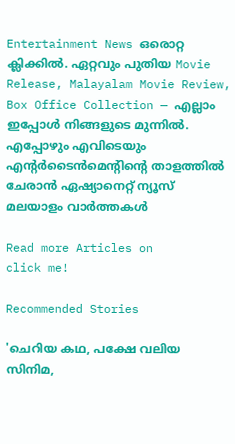Entertainment News ഒരൊറ്റ ക്ലിക്കിൽ. ഏറ്റവും പുതിയ Movie Release, Malayalam Movie Review, Box Office Collection — എല്ലാം ഇപ്പോൾ നിങ്ങളുടെ മുന്നിൽ. എപ്പോഴും എവിടെയും എന്റർടൈൻമെന്റിന്റെ താളത്തിൽ ചേരാൻ ഏഷ്യാനെറ്റ് ന്യൂസ് മലയാളം വാർത്തകൾ

Read more Articles on
click me!

Recommended Stories

'ചെറിയ കഥ, പക്ഷേ വലിയ സിനിമ,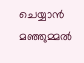ചെയ്യാന്‍ മഞ്ഞുമ്മല്‍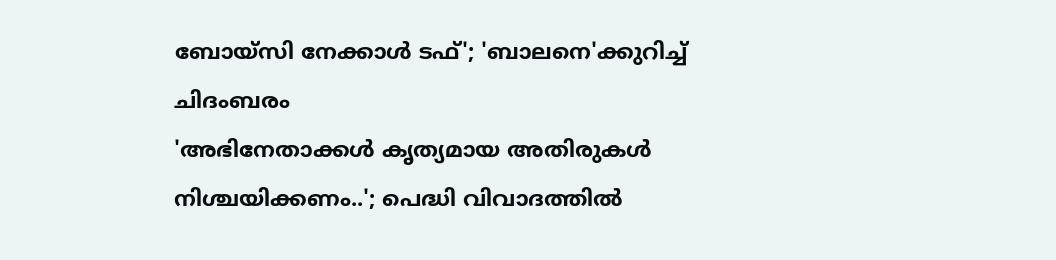ബോയ്‍സി നേക്കാള്‍ ടഫ്'; 'ബാലനെ'ക്കുറിച്ച് ചിദംബരം
'അഭിനേതാക്കൾ കൃത്യമായ അതിരുകൾ നിശ്ചയിക്കണം..'; പെദ്ധി വിവാദത്തിൽ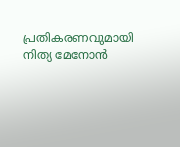പ്രതികരണവുമായി നിത്യ മേനോൻ